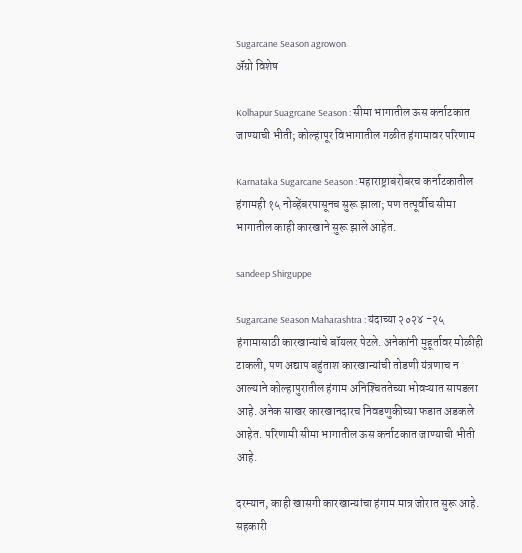Sugarcane Season agrowon
ॲग्रो विशेष

Kolhapur Suagrcane Season : सीमा भागातील ऊस कर्नाटकात जाण्याची भीती; कोल्हापूर विभागातील गळीत हंगामावर परिणाम

Karnataka Sugarcane Season : महाराष्ट्राबरोबरच कर्नाटकातील हंगामही १५ नोव्हेंबरपासूनच सुरू झाला; पण तत्पूर्वीच सीमा भागातील काही कारखाने सुरू झाले आहेत.

sandeep Shirguppe

Sugarcane Season Maharashtra : यंदाच्या २०२४ -२५ हंगामासाठी कारखान्यांचे बॉयलर पेटले. अनेकांनी मुहूर्तावर मोळीही टाकली, पण अद्याप बहुंताश कारखान्यांची तोडणी यंत्रणाच न आल्याने कोल्हापुरातील हंगाम अनिश्‍चिततेच्या भोवऱ्यात सापडला आहे. अनेक साखर कारखानदारच निवडणुकीच्या फडात अडकले आहेत. परिणामी सीमा भागातील ऊस कर्नाटकात जाण्याची भीती आहे.

दरम्यान, काही खासगी कारखान्यांचा हंगाम मात्र जोरात सुरू आहे. सहकारी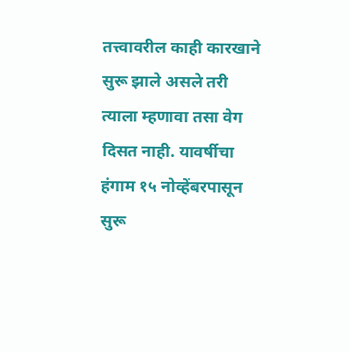तत्त्वावरील काही कारखाने सुरू झाले असले तरी त्याला म्हणावा तसा वेग दिसत नाही. यावर्षीचा हंगाम १५ नोव्हेंबरपासून सुरू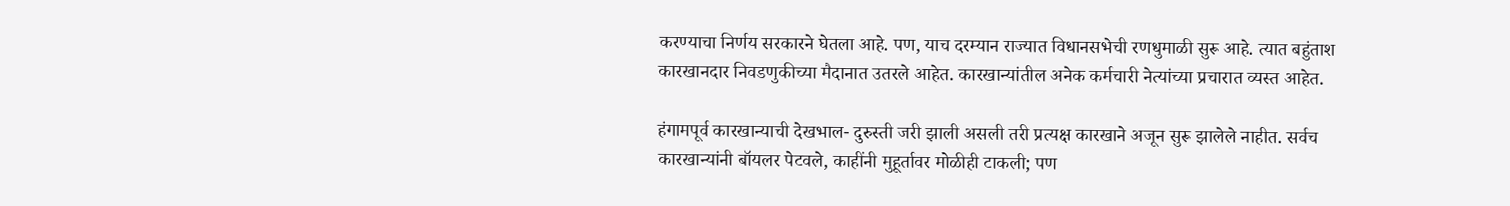करण्याचा निर्णय सरकारने घेतला आहे. पण, याच दरम्यान राज्यात विधानसभेची रणधुमाळी सुरू आहे. त्यात बहुंताश कारखानदार निवडणुकीच्या मैदानात उतरले आहेत. कारखान्यांतील अनेक कर्मचारी नेत्यांच्या प्रचारात व्यस्त आहेत.

हंगामपूर्व कारखान्याची देखभाल- दुरुस्ती जरी झाली असली तरी प्रत्यक्ष कारखाने अजून सुरू झालेले नाहीत. सर्वच कारखान्यांनी बॉयलर पेटवले, काहींनी मुहूर्तावर मोळीही टाकली; पण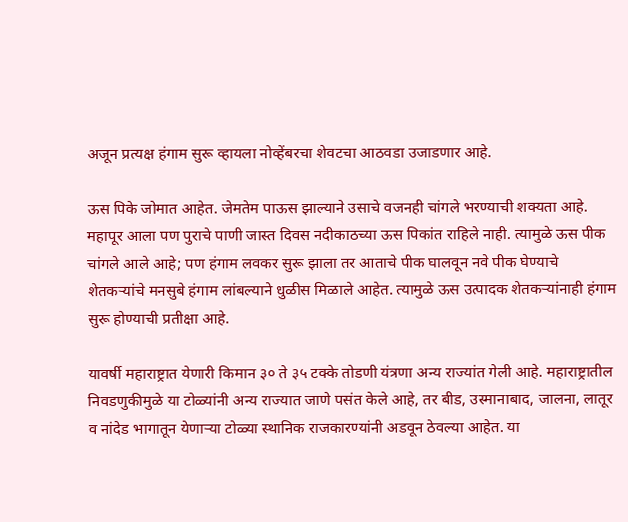अजून प्रत्यक्ष हंगाम सुरू व्हायला नोव्‍हेंबरचा शेवटचा आठवडा उजाडणार आहे.

ऊस पिके जोमात आहेत. जेमतेम पाऊस झाल्याने उसाचे वजनही चांगले भरण्याची शक्यता आहे. महापूर आला पण पुराचे पाणी जास्त दिवस नदीकाठच्या ऊस पिकांत राहिले नाही. त्यामुळे ऊस पीक चांगले आले आहे; पण हंगाम लवकर सुरू झाला तर आताचे पीक घालवून नवे पीक घेण्याचे शेतकऱ्यांचे मनसुबे हंगाम लांबल्याने धुळीस मिळाले आहेत. त्यामुळे ऊस उत्पादक शेतकऱ्यांनाही हंगाम सुरू होण्याची प्रतीक्षा आहे.

यावर्षी महाराष्ट्रात येणारी किमान ३० ते ३५ टक्के तोडणी यंत्रणा अन्य राज्यांत गेली आहे. महाराष्ट्रातील निवडणुकीमुळे या टोळ्यांनी अन्य राज्यात जाणे पसंत केले आहे, तर बीड, उस्मानाबाद, जालना, लातूर व नांदेड भागातून येणाऱ्या टोळ्या स्थानिक राजकारण्यांनी अडवून ठेवल्या आहेत. या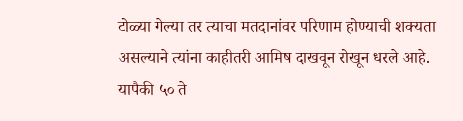टोळ्या गेल्या तर त्याचा मतदानांवर परिणाम होण्याची शक्यता असल्याने त्यांना काहीतरी आमिष दाखवून रोखून धरले आहे. यापैकी ५० ते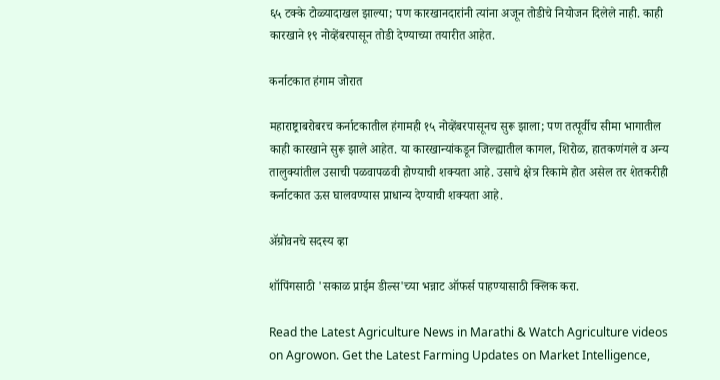६५ टक्के टोळ्यादाखल झाल्या; पण कारखानदारांनी त्यांना अजून तोडीचे नियोजन दिलेले नाही. काही कारखाने १९ नोव्हेंबरपासून तोडी देण्याच्या तयारीत आहेत.

कर्नाटकात हंगाम जोरात

महाराष्ट्राबरोबरच कर्नाटकातील हंगामही १५ नोव्हेंबरपासूनच सुरू झाला; पण तत्पूर्वीच सीमा भागातील काही कारखाने सुरू झाले आहेत. या कारखान्यांकडून जिल्ह्यातील कागल, शिरोळ, हातकणंगले व अन्य तालुक्यांतील उसाची पळवापळवी होण्याची शक्यता आहे. उसाचे क्षेत्र रिकामे होत असेल तर शेतकरीही कर्नाटकात ऊस घालवण्यास प्राधान्य देण्याची शक्यता आहे.

ॲग्रोवनचे सदस्य व्हा

शॉपिंगसाठी 'सकाळ प्राईम डील्स'च्या भन्नाट ऑफर्स पाहण्यासाठी क्लिक करा.

Read the Latest Agriculture News in Marathi & Watch Agriculture videos on Agrowon. Get the Latest Farming Updates on Market Intelligence,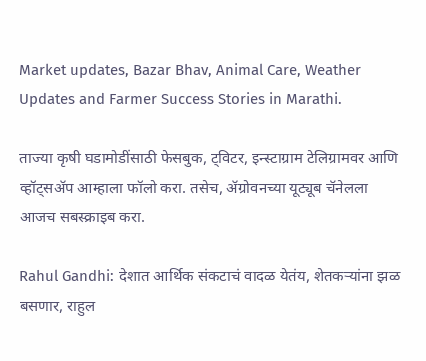Market updates, Bazar Bhav, Animal Care, Weather Updates and Farmer Success Stories in Marathi.

ताज्या कृषी घडामोडींसाठी फेसबुक, ट्विटर, इन्स्टाग्राम टेलिग्रामवर आणि व्हॉट्सॲप आम्हाला फॉलो करा. तसेच, ॲग्रोवनच्या यूट्यूब चॅनेलला आजच सबस्क्राइब करा.

Rahul Gandhi: देशात आर्थिक संकटाचं वादळ येतंय, शेतकऱ्यांना झळ बसणार, राहुल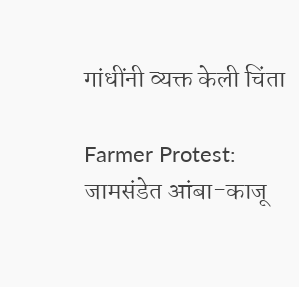गांधींनी व्यक्त केली चिंता

Farmer Protest: जामसंडेत आंबा-काजू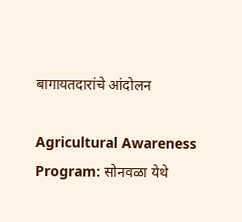बागायतदारांचे आंदोलन

Agricultural Awareness Program: सोनवळा येथे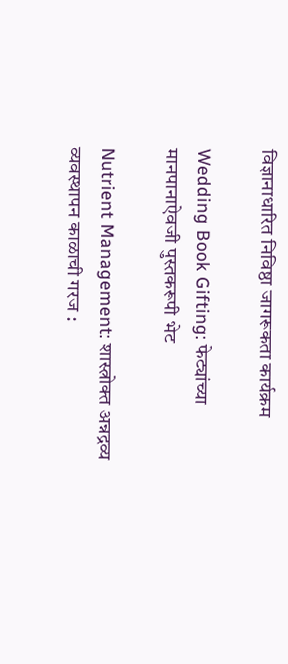विज्ञानाधारित निविष्ठा जागरूकता कार्यक्रम

Wedding Book Gifting: फेट्यांच्या मानपानाऐवजी पुस्तकरूपी भेट

Nutrient Management: शास्त्रोक्त अन्नद्रव्य व्यवस्थापन काळाची गरज :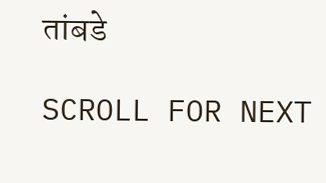तांबडे

SCROLL FOR NEXT